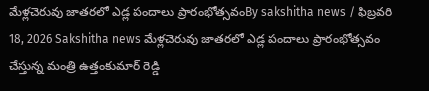మేళ్లచెరువు జాతరలో ఎడ్ల పందాలు ప్రారంభోత్సవంBy sakshitha news / ఫిబ్రవరి 18, 2026 Sakshitha news మేళ్లచెరువు జాతరలో ఎడ్ల పందాలు ప్రారంభోత్సవం చేస్తున్న మంత్రి ఉత్తంకుమార్ రెడ్డి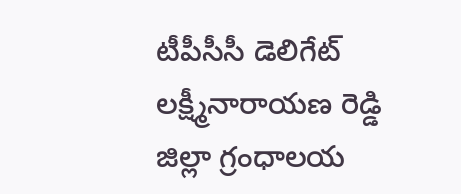టీపీసీసీ డెలిగేట్ లక్ష్మీనారాయణ రెడ్డి జిల్లా గ్రంధాలయ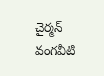చైర్మన్ వంగవీటి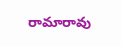రామారావు